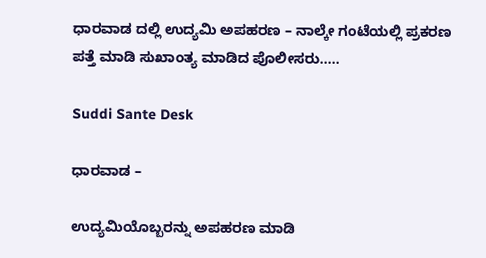ಧಾರವಾಡ ದಲ್ಲಿ ಉದ್ಯಮಿ ಅಪಹರಣ – ನಾಲ್ಕೇ ಗಂಟೆಯಲ್ಲಿ ಪ್ರಕರಣ ಪತ್ತೆ ಮಾಡಿ ಸುಖಾಂತ್ಯ ಮಾಡಿದ ಪೊಲೀಸರು…..

Suddi Sante Desk

ಧಾರವಾಡ –

ಉದ್ಯಮಿಯೊಬ್ಬರನ್ನು ಅಪಹರಣ ಮಾಡಿ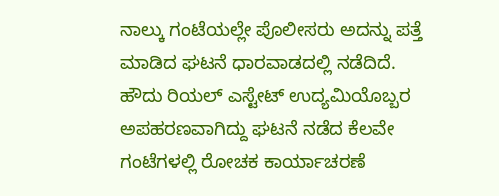ನಾಲ್ಕು ಗಂಟೆಯಲ್ಲೇ ಪೊಲೀಸರು ಅದನ್ನು ಪತ್ತೆ ಮಾಡಿದ ಘಟನೆ ಧಾರವಾಡದಲ್ಲಿ ನಡೆದಿದೆ. ಹೌದು ರಿಯಲ್ ಎಸ್ಟೇಟ್‌ ಉದ್ಯಮಿಯೊಬ್ಬರ ಅಪಹರಣವಾಗಿದ್ದು ಘಟನೆ ನಡೆದ ಕೆಲವೇ ಗಂಟೆಗಳಲ್ಲಿ ರೋಚಕ ಕಾರ್ಯಾಚರಣೆ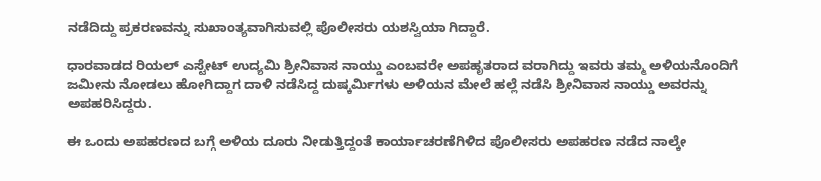ನಡೆದಿದ್ದು ಪ್ರಕರಣವನ್ನು ಸುಖಾಂತ್ಯವಾಗಿಸುವಲ್ಲಿ ಪೊಲೀಸರು ಯಶಸ್ವಿಯಾ ಗಿದ್ದಾರೆ.

ಧಾರವಾಡದ ರಿಯಲ್ ಎಸ್ಟೇಟ್ ಉದ್ಯಮಿ ಶ್ರೀನಿವಾಸ ನಾಯ್ಡು ಎಂಬವರೇ ಅಪಹೃತರಾದ ವರಾಗಿದ್ದು ಇವರು ತಮ್ಮ ಅಳಿಯನೊಂದಿಗೆ ಜಮೀನು ನೋಡಲು ಹೋಗಿದ್ದಾಗ ದಾಳಿ ನಡೆಸಿದ್ದ ದುಷ್ಕರ್ಮಿಗಳು ಅಳಿಯನ ಮೇಲೆ ಹಲ್ಲೆ ನಡೆಸಿ ಶ್ರೀನಿವಾಸ ನಾಯ್ಡು ಅವರನ್ನು ಅಪಹರಿಸಿದ್ದರು.

ಈ ಒಂದು ಅಪಹರಣದ ಬಗ್ಗೆ ಅಳಿಯ ದೂರು ನೀಡುತ್ತಿದ್ದಂತೆ ಕಾರ್ಯಾಚರಣೆಗಿಳಿದ ಪೊಲೀಸರು ಅಪಹರಣ ನಡೆದ ನಾಲ್ಕೇ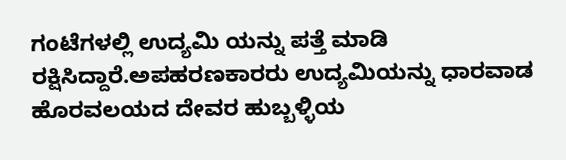ಗಂಟೆಗಳಲ್ಲಿ ಉದ್ಯಮಿ ಯನ್ನು ಪತ್ತೆ ಮಾಡಿ ರಕ್ಷಿಸಿದ್ದಾರೆ.ಅಪಹರಣಕಾರರು ಉದ್ಯಮಿಯನ್ನು ಧಾರವಾಡ ಹೊರವಲಯದ ದೇವರ ಹುಬ್ಬಳ್ಳಿಯ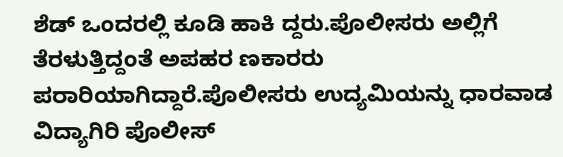ಶೆಡ್ ಒಂದರಲ್ಲಿ ಕೂಡಿ ಹಾಕಿ ದ್ದರು.ಪೊಲೀಸರು ಅಲ್ಲಿಗೆ ತೆರಳುತ್ತಿದ್ದಂತೆ ಅಪಹರ ಣಕಾರರು ಪರಾರಿಯಾಗಿದ್ದಾರೆ.ಪೊಲೀಸರು ಉದ್ಯಮಿಯನ್ನು ಧಾರವಾಡ ವಿದ್ಯಾಗಿರಿ ಪೊಲೀಸ್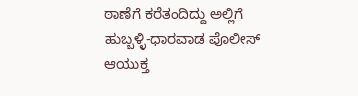ಠಾಣೆಗೆ ಕರೆತಂದಿದ್ದು ಅಲ್ಲಿಗೆ ಹುಬ್ಬಳ್ಳಿ-ಧಾರವಾಡ ಪೊಲೀಸ್ ಆಯುಕ್ತ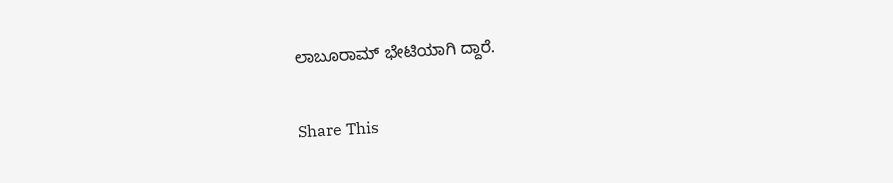ಲಾಬೂರಾಮ್ ಭೇಟಿಯಾಗಿ ದ್ದಾರೆ.

Share This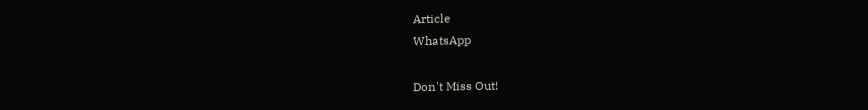Article
WhatsApp

Don't Miss Out!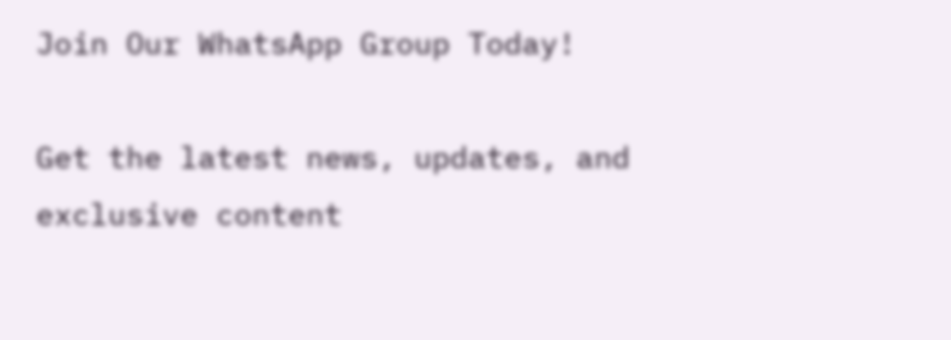Join Our WhatsApp Group Today!

Get the latest news, updates, and exclusive content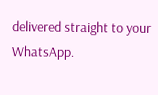delivered straight to your WhatsApp.